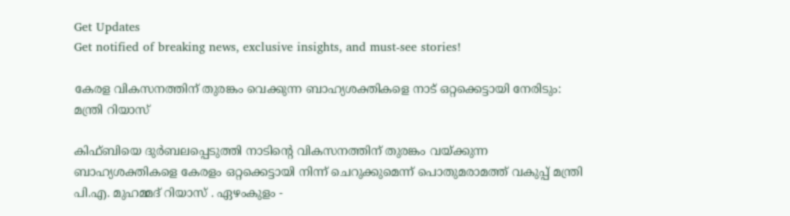Get Updates
Get notified of breaking news, exclusive insights, and must-see stories!

കേരള വികസനത്തിന് തുരങ്കം വെക്കുന്ന ബാഹ്യശക്തികളെ നാട് ഒറ്റക്കെട്ടായി നേരിടും: മന്ത്രി റിയാസ്

കിഫ്ബിയെ ദുര്‍ബലപ്പെടുത്തി നാടിന്റെ വികസനത്തിന് തുരങ്കം വയ്ക്കുന്ന ബാഹ്യശക്തികളെ കേരളം ഒറ്റക്കെട്ടായി നിന്ന് ചെറുക്കുമെന്ന് പൊതുമരാമത്ത് വകുപ്പ് മന്ത്രി പി.എ. മുഹമ്മദ് റിയാസ് . ഏഴംകുളം -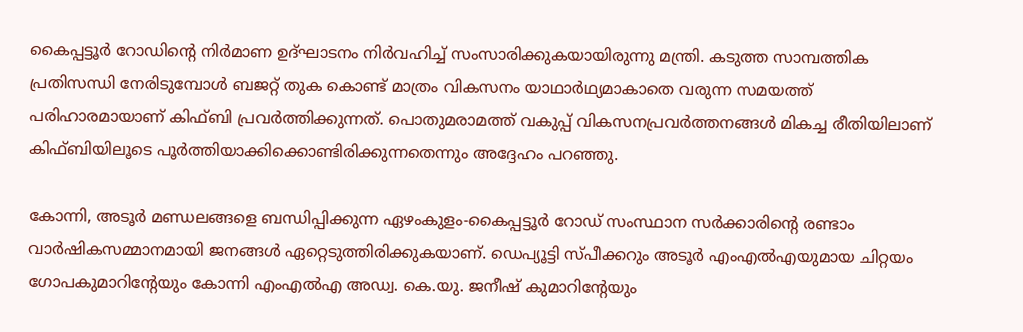കൈപ്പട്ടൂര്‍ റോഡിന്റെ നിര്‍മാണ ഉദ്ഘാടനം നിര്‍വഹിച്ച് സംസാരിക്കുകയായിരുന്നു മന്ത്രി. കടുത്ത സാമ്പത്തിക പ്രതിസന്ധി നേരിടുമ്പോള്‍ ബജറ്റ് തുക കൊണ്ട് മാത്രം വികസനം യാഥാര്‍ഥ്യമാകാതെ വരുന്ന സമയത്ത് പരിഹാരമായാണ് കിഫ്ബി പ്രവര്‍ത്തിക്കുന്നത്. പൊതുമരാമത്ത് വകുപ്പ് വികസനപ്രവര്‍ത്തനങ്ങള്‍ മികച്ച രീതിയിലാണ് കിഫ്ബിയിലൂടെ പൂര്‍ത്തിയാക്കിക്കൊണ്ടിരിക്കുന്നതെന്നും അദ്ദേഹം പറഞ്ഞു.

കോന്നി, അടൂര്‍ മണ്ഡലങ്ങളെ ബന്ധിപ്പിക്കുന്ന ഏഴംകുളം-കൈപ്പട്ടൂര്‍ റോഡ് സംസ്ഥാന സര്‍ക്കാരിന്റെ രണ്ടാം വാര്‍ഷികസമ്മാനമായി ജനങ്ങള്‍ ഏറ്റെടുത്തിരിക്കുകയാണ്. ഡെപ്യൂട്ടി സ്പീക്കറും അടൂര്‍ എംഎല്‍എയുമായ ചിറ്റയം ഗോപകുമാറിന്റേയും കോന്നി എംഎല്‍എ അഡ്വ. കെ.യു. ജനീഷ് കുമാറിന്റേയും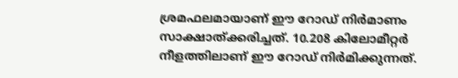ശ്രമഫലമായാണ് ഈ റോഡ് നിര്‍മാണം സാക്ഷാത്ക്കരിച്ചത്. 10.208 കിലോമീറ്റര്‍ നീളത്തിലാണ് ഈ റോഡ് നിര്‍മിക്കുന്നത്.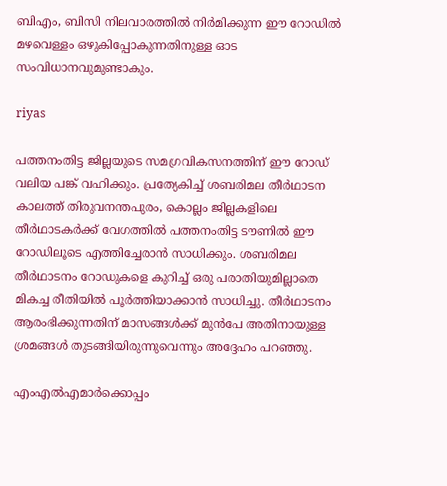ബിഎം, ബിസി നിലവാരത്തില്‍ നിര്‍മിക്കുന്ന ഈ റോഡില്‍ മഴവെള്ളം ഒഴുകിപ്പോകുന്നതിനുള്ള ഓട സംവിധാനവുമുണ്ടാകും.

riyas

പത്തനംതിട്ട ജില്ലയുടെ സമഗ്രവികസനത്തിന് ഈ റോഡ് വലിയ പങ്ക് വഹിക്കും. പ്രത്യേകിച്ച് ശബരിമല തീര്‍ഥാടന കാലത്ത് തിരുവനന്തപുരം, കൊല്ലം ജില്ലകളിലെ തീര്‍ഥാടകര്‍ക്ക് വേഗത്തില്‍ പത്തനംതിട്ട ടൗണില്‍ ഈ റോഡിലൂടെ എത്തിച്ചേരാന്‍ സാധിക്കും. ശബരിമല തീര്‍ഥാടനം റോഡുകളെ കുറിച്ച് ഒരു പരാതിയുമില്ലാതെ മികച്ച രീതിയില്‍ പൂര്‍ത്തിയാക്കാന്‍ സാധിച്ചു. തീര്‍ഥാടനം ആരംഭിക്കുന്നതിന് മാസങ്ങള്‍ക്ക് മുന്‍പേ അതിനായുള്ള ശ്രമങ്ങള്‍ തുടങ്ങിയിരുന്നുവെന്നും അദ്ദേഹം പറഞ്ഞു.

എംഎല്‍എമാര്‍ക്കൊപ്പം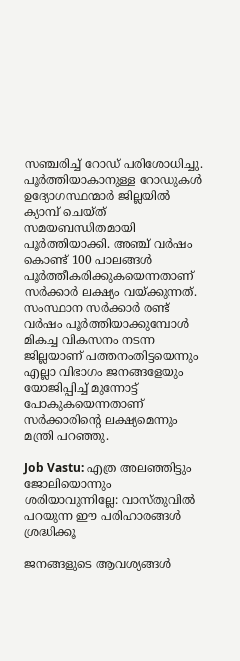സഞ്ചരിച്ച് റോഡ് പരിശോധിച്ചു. പൂര്‍ത്തിയാകാനുള്ള റോഡുകള്‍ ഉദ്യോഗസ്ഥന്മാര്‍ ജില്ലയില്‍ ക്യാമ്പ് ചെയ്ത് സമയബന്ധിതമായി പൂര്‍ത്തിയാക്കി. അഞ്ച് വര്‍ഷം കൊണ്ട് 100 പാലങ്ങള്‍ പൂര്‍ത്തീകരിക്കുകയെന്നതാണ് സര്‍ക്കാര്‍ ലക്ഷ്യം വയ്ക്കുന്നത്. സംസ്ഥാന സര്‍ക്കാര്‍ രണ്ട് വര്‍ഷം പൂര്‍ത്തിയാക്കുമ്പോള്‍ മികച്ച വികസനം നടന്ന ജില്ലയാണ് പത്തനംതിട്ടയെന്നും എല്ലാ വിഭാഗം ജനങ്ങളേയും യോജിപ്പിച്ച് മുന്നോട്ട് പോകുകയെന്നതാണ് സര്‍ക്കാരിന്റെ ലക്ഷ്യമെന്നും മന്ത്രി പറഞ്ഞു.

Job Vastu: എത്ര അലഞ്ഞിട്ടും ജോലിയൊന്നും ശരിയാവുന്നില്ലേ: വാസ്തുവില്‍ പറയുന്ന ഈ പരിഹാരങ്ങള്‍ ശ്രദ്ധിക്കൂ

ജനങ്ങളുടെ ആവശ്യങ്ങള്‍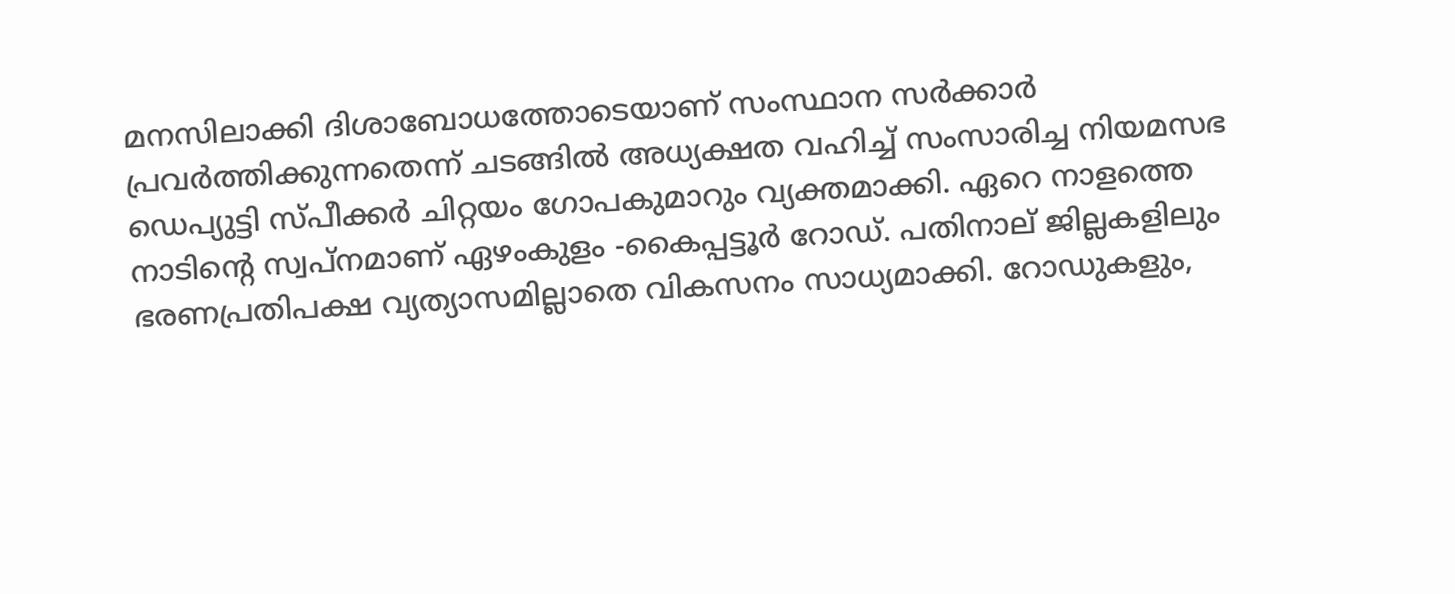മനസിലാക്കി ദിശാബോധത്തോടെയാണ് സംസ്ഥാന സര്‍ക്കാര്‍ പ്രവര്‍ത്തിക്കുന്നതെന്ന് ചടങ്ങില്‍ അധ്യക്ഷത വഹിച്ച് സംസാരിച്ച നിയമസഭ ഡെപ്യുട്ടി സ്പീക്കര്‍ ചിറ്റയം ഗോപകുമാറും വ്യക്തമാക്കി. ഏറെ നാളത്തെ നാടിന്റെ സ്വപ്നമാണ് ഏഴംകുളം -കൈപ്പട്ടൂര്‍ റോഡ്. പതിനാല് ജില്ലകളിലും ഭരണപ്രതിപക്ഷ വ്യത്യാസമില്ലാതെ വികസനം സാധ്യമാക്കി. റോഡുകളും,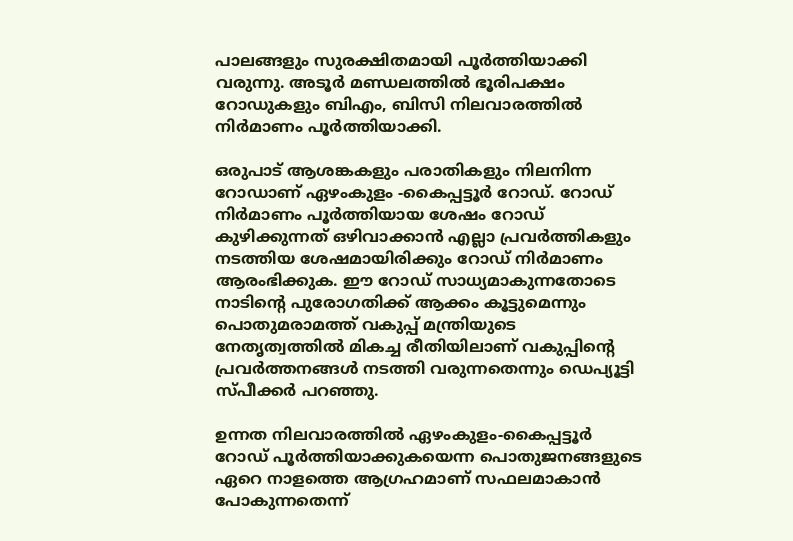പാലങ്ങളും സുരക്ഷിതമായി പൂര്‍ത്തിയാക്കി വരുന്നു. അടൂര്‍ മണ്ഡലത്തില്‍ ഭൂരിപക്ഷം റോഡുകളും ബിഎം, ബിസി നിലവാരത്തില്‍ നിര്‍മാണം പൂര്‍ത്തിയാക്കി.

ഒരുപാട് ആശങ്കകളും പരാതികളും നിലനിന്ന റോഡാണ് ഏഴംകുളം -കൈപ്പട്ടൂര്‍ റോഡ്. റോഡ് നിര്‍മാണം പൂര്‍ത്തിയായ ശേഷം റോഡ് കുഴിക്കുന്നത് ഒഴിവാക്കാന്‍ എല്ലാ പ്രവര്‍ത്തികളും നടത്തിയ ശേഷമായിരിക്കും റോഡ് നിര്‍മാണം ആരംഭിക്കുക. ഈ റോഡ് സാധ്യമാകുന്നതോടെ നാടിന്റെ പുരോഗതിക്ക് ആക്കം കൂട്ടുമെന്നും പൊതുമരാമത്ത് വകുപ്പ് മന്ത്രിയുടെ നേതൃത്വത്തില്‍ മികച്ച രീതിയിലാണ് വകുപ്പിന്റെ പ്രവര്‍ത്തനങ്ങള്‍ നടത്തി വരുന്നതെന്നും ഡെപ്യൂട്ടി സ്പീക്കര്‍ പറഞ്ഞു.

ഉന്നത നിലവാരത്തില്‍ ഏഴംകുളം-കൈപ്പട്ടൂര്‍ റോഡ് പൂര്‍ത്തിയാക്കുകയെന്ന പൊതുജനങ്ങളുടെ ഏറെ നാളത്തെ ആഗ്രഹമാണ് സഫലമാകാന്‍ പോകുന്നതെന്ന്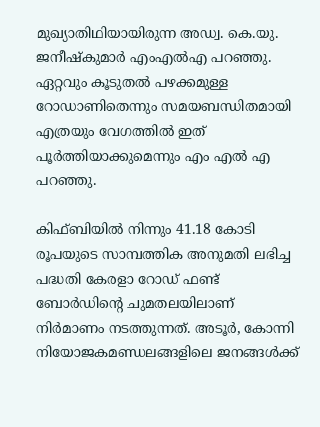മുഖ്യാതിഥിയായിരുന്ന അഡ്വ. കെ.യു. ജനീഷ്‌കുമാര്‍ എംഎല്‍എ പറഞ്ഞു. ഏറ്റവും കൂടുതല്‍ പഴക്കമുള്ള റോഡാണിതെന്നും സമയബന്ധിതമായി എത്രയും വേഗത്തില്‍ ഇത് പൂര്‍ത്തിയാക്കുമെന്നും എം എല്‍ എ പറഞ്ഞു.

കിഫ്ബിയില്‍ നിന്നും 41.18 കോടി രൂപയുടെ സാമ്പത്തിക അനുമതി ലഭിച്ച പദ്ധതി കേരളാ റോഡ് ഫണ്ട് ബോര്‍ഡിന്റെ ചുമതലയിലാണ് നിര്‍മാണം നടത്തുന്നത്. അടൂര്‍, കോന്നി നിയോജകമണ്ഡലങ്ങളിലെ ജനങ്ങള്‍ക്ക്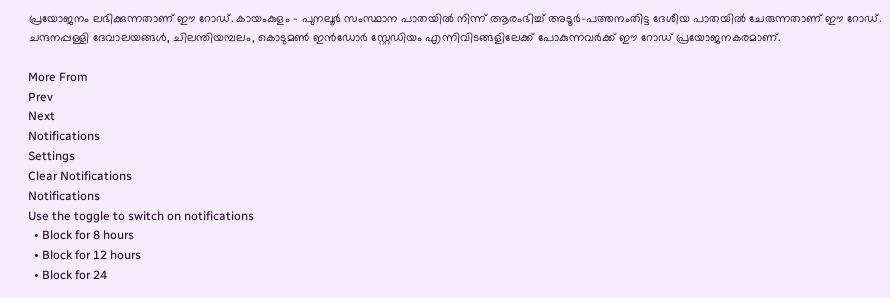പ്രയോജനം ലഭിക്കുന്നതാണ് ഈ റോഡ്. കായംകുളം - പുനലൂര്‍ സംസ്ഥാന പാതയില്‍ നിന്ന് ആരംഭിച്ച് അടൂര്‍-പത്തനംതിട്ട ദേശീയ പാതയില്‍ ചേരുന്നതാണ് ഈ റോഡ്. ചന്ദനപ്പള്ളി ദേവാലയങ്ങള്‍, ചിലന്തിയമ്പലം, കൊടുമണ്‍ ഇന്‍ഡോര്‍ സ്റ്റേഡിയം എന്നിവിടങ്ങളിലേക്ക് പോകുന്നവര്‍ക്ക് ഈ റോഡ് പ്രയോജനകരമാണ്.

More From
Prev
Next
Notifications
Settings
Clear Notifications
Notifications
Use the toggle to switch on notifications
  • Block for 8 hours
  • Block for 12 hours
  • Block for 24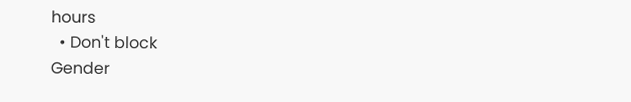hours
  • Don't block
Gender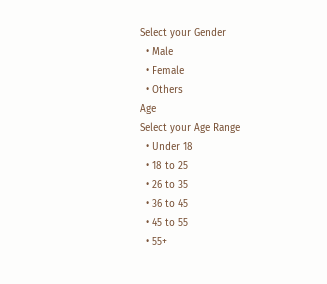Select your Gender
  • Male
  • Female
  • Others
Age
Select your Age Range
  • Under 18
  • 18 to 25
  • 26 to 35
  • 36 to 45
  • 45 to 55
  • 55+